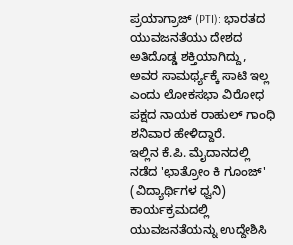ಪ್ರಯಾಗ್ರಾಜ್ (PTI): ಭಾರತದ ಯುವಜನತೆಯು ದೇಶದ ಅತಿದೊಡ್ಡ ಶಕ್ತಿಯಾಗಿದ್ದು, ಅವರ ಸಾಮರ್ಥ್ಯಕ್ಕೆ ಸಾಟಿ ಇಲ್ಲ ಎಂದು ಲೋಕಸಭಾ ವಿರೋಧ ಪಕ್ಷದ ನಾಯಕ ರಾಹುಲ್ ಗಾಂಧಿ ಶನಿವಾರ ಹೇಳಿದ್ದಾರೆ.
ಇಲ್ಲಿನ ಕೆ.ಪಿ. ಮೈದಾನದಲ್ಲಿ ನಡೆದ 'ಛಾತ್ರೋಂ ಕಿ ಗೂಂಜ್' (ವಿದ್ಯಾರ್ಥಿಗಳ ಧ್ವನಿ) ಕಾರ್ಯಕ್ರಮದಲ್ಲಿ ಯುವಜನತೆಯನ್ನು ಉದ್ದೇಶಿಸಿ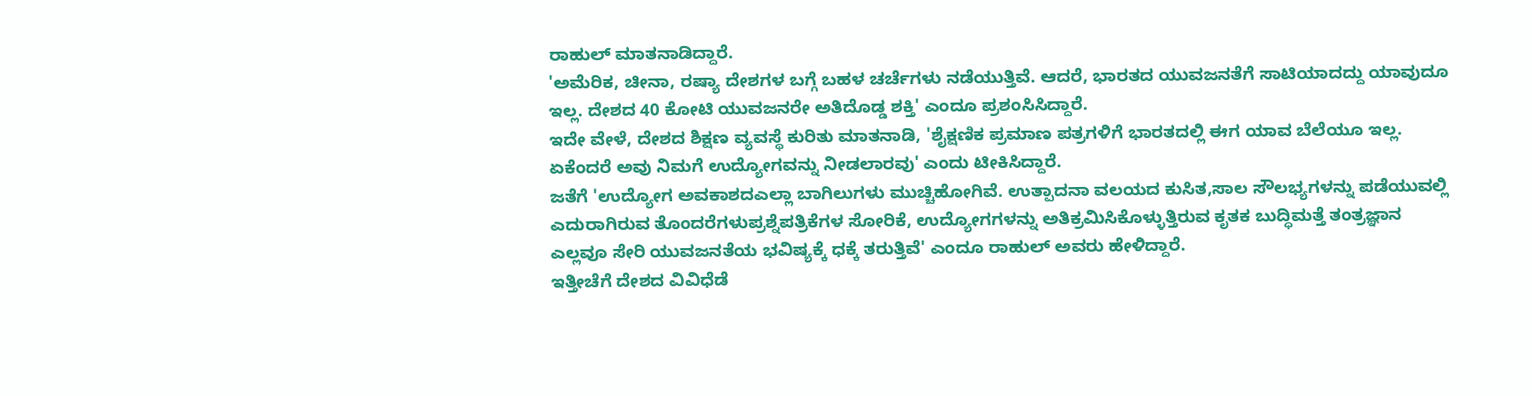ರಾಹುಲ್ ಮಾತನಾಡಿದ್ದಾರೆ.
'ಅಮೆರಿಕ, ಚೀನಾ, ರಷ್ಯಾ ದೇಶಗಳ ಬಗ್ಗೆ ಬಹಳ ಚರ್ಚೆಗಳು ನಡೆಯುತ್ತಿವೆ. ಆದರೆ, ಭಾರತದ ಯುವಜನತೆಗೆ ಸಾಟಿಯಾದದ್ದು ಯಾವುದೂ ಇಲ್ಲ. ದೇಶದ 40 ಕೋಟಿ ಯುವಜನರೇ ಅತಿದೊಡ್ಡ ಶಕ್ತಿ' ಎಂದೂ ಪ್ರಶಂಸಿಸಿದ್ದಾರೆ.
ಇದೇ ವೇಳೆ, ದೇಶದ ಶಿಕ್ಷಣ ವ್ಯವಸ್ಥೆ ಕುರಿತು ಮಾತನಾಡಿ, 'ಶೈಕ್ಷಣಿಕ ಪ್ರಮಾಣ ಪತ್ರಗಳಿಗೆ ಭಾರತದಲ್ಲಿ ಈಗ ಯಾವ ಬೆಲೆಯೂ ಇಲ್ಲ. ಏಕೆಂದರೆ ಅವು ನಿಮಗೆ ಉದ್ಯೋಗವನ್ನು ನೀಡಲಾರವು' ಎಂದು ಟೀಕಿಸಿದ್ದಾರೆ.
ಜತೆಗೆ 'ಉದ್ಯೋಗ ಅವಕಾಶದಎಲ್ಲಾ ಬಾಗಿಲುಗಳು ಮುಚ್ಚಿಹೋಗಿವೆ. ಉತ್ಪಾದನಾ ವಲಯದ ಕುಸಿತ,ಸಾಲ ಸೌಲಭ್ಯಗಳನ್ನು ಪಡೆಯುವಲ್ಲಿ ಎದುರಾಗಿರುವ ತೊಂದರೆಗಳುಪ್ರಶ್ನೆಪತ್ರಿಕೆಗಳ ಸೋರಿಕೆ, ಉದ್ಯೋಗಗಳನ್ನು ಅತಿಕ್ರಮಿಸಿಕೊಳ್ಳುತ್ತಿರುವ ಕೃತಕ ಬುದ್ಧಿಮತ್ತೆ ತಂತ್ರಜ್ಞಾನ ಎಲ್ಲವೂ ಸೇರಿ ಯುವಜನತೆಯ ಭವಿಷ್ಯಕ್ಕೆ ಧಕ್ಕೆ ತರುತ್ತಿವೆ' ಎಂದೂ ರಾಹುಲ್ ಅವರು ಹೇಳಿದ್ದಾರೆ.
ಇತ್ತೀಚೆಗೆ ದೇಶದ ವಿವಿಧೆಡೆ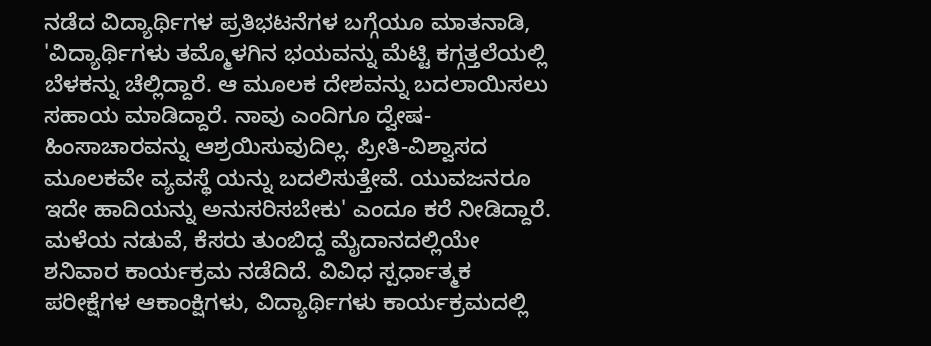ನಡೆದ ವಿದ್ಯಾರ್ಥಿಗಳ ಪ್ರತಿಭಟನೆಗಳ ಬಗ್ಗೆಯೂ ಮಾತನಾಡಿ, 'ವಿದ್ಯಾರ್ಥಿಗಳು ತಮ್ಮೊಳಗಿನ ಭಯವನ್ನು ಮೆಟ್ಟಿ ಕಗ್ಗತ್ತಲೆಯಲ್ಲಿ ಬೆಳಕನ್ನು ಚೆಲ್ಲಿದ್ದಾರೆ. ಆ ಮೂಲಕ ದೇಶವನ್ನು ಬದಲಾಯಿಸಲು ಸಹಾಯ ಮಾಡಿದ್ದಾರೆ. ನಾವು ಎಂದಿಗೂ ದ್ವೇಷ-ಹಿಂಸಾಚಾರವನ್ನು ಆಶ್ರಯಿಸುವುದಿಲ್ಲ. ಪ್ರೀತಿ-ವಿಶ್ವಾಸದ ಮೂಲಕವೇ ವ್ಯವಸ್ಥೆ ಯನ್ನು ಬದಲಿಸುತ್ತೇವೆ. ಯುವಜನರೂ ಇದೇ ಹಾದಿಯನ್ನು ಅನುಸರಿಸಬೇಕು' ಎಂದೂ ಕರೆ ನೀಡಿದ್ದಾರೆ.
ಮಳೆಯ ನಡುವೆ, ಕೆಸರು ತುಂಬಿದ್ದ ಮೈದಾನದಲ್ಲಿಯೇ ಶನಿವಾರ ಕಾರ್ಯಕ್ರಮ ನಡೆದಿದೆ. ವಿವಿಧ ಸ್ಪರ್ಧಾತ್ಮಕ ಪರೀಕ್ಷೆಗಳ ಆಕಾಂಕ್ಷಿಗಳು, ವಿದ್ಯಾರ್ಥಿಗಳು ಕಾರ್ಯಕ್ರಮದಲ್ಲಿ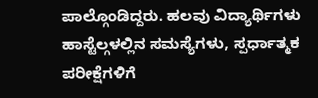ಪಾಲ್ಗೊಂಡಿದ್ದರು. ಹಲವು ವಿದ್ಯಾರ್ಥಿಗಳು ಹಾಸ್ಟೆಲ್ಗಳಲ್ಲಿನ ಸಮಸ್ಯೆಗಳು, ಸ್ಪರ್ಧಾತ್ಮಕ ಪರೀಕ್ಷೆಗಳಿಗೆ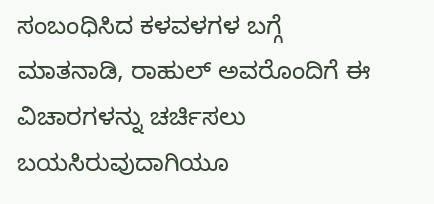ಸಂಬಂಧಿಸಿದ ಕಳವಳಗಳ ಬಗ್ಗೆ ಮಾತನಾಡಿ, ರಾಹುಲ್ ಅವರೊಂದಿಗೆ ಈ ವಿಚಾರಗಳನ್ನು ಚರ್ಚಿಸಲು ಬಯಸಿರುವುದಾಗಿಯೂ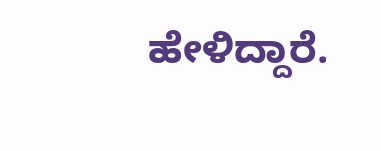ಹೇಳಿದ್ದಾರೆ.